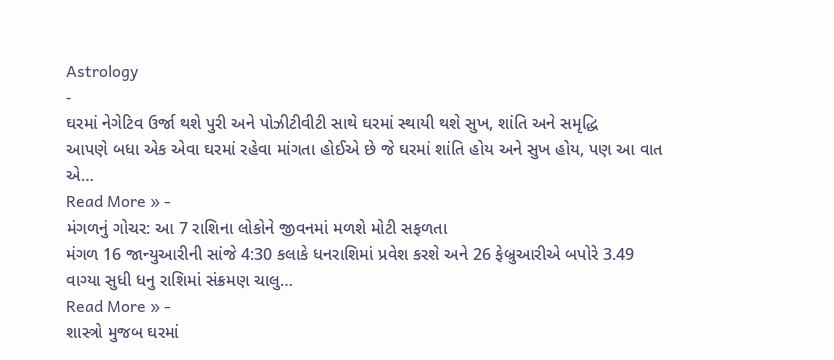Astrology
-
ઘરમાં નેગેટિવ ઉર્જા થશે પુરી અને પોઝીટીવીટી સાથે ઘરમાં સ્થાયી થશે સુખ, શાંતિ અને સમૃદ્ધિ
આપણે બધા એક એવા ઘરમાં રહેવા માંગતા હોઈએ છે જે ઘરમાં શાંતિ હોય અને સુખ હોય, પણ આ વાત એ…
Read More » -
મંગળનું ગોચર: આ 7 રાશિના લોકોને જીવનમાં મળશે મોટી સફળતા
મંગળ 16 જાન્યુઆરીની સાંજે 4:30 કલાકે ધનરાશિમાં પ્રવેશ કરશે અને 26 ફેબ્રુઆરીએ બપોરે 3.49 વાગ્યા સુધી ધનુ રાશિમાં સંક્રમણ ચાલુ…
Read More » -
શાસ્ત્રો મુજબ ઘરમાં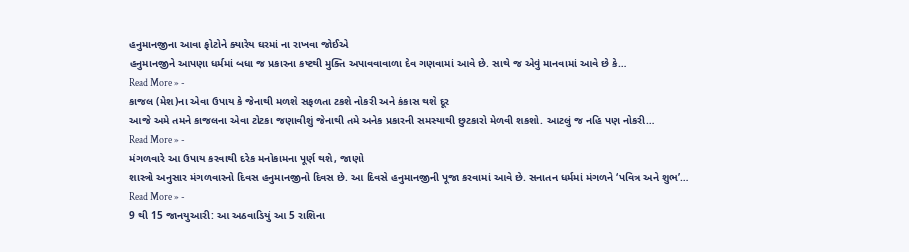હનુમાનજીના આવા ફોટોને ક્યારેય ઘરમાં ના રાખવા જોઈએ
હનુમાનજીને આપણા ધર્મમાં બધા જ પ્રકારના કષ્ટથી મુક્તિ અપાવવાવાળા દેવ ગણવામાં આવે છે. સાથે જ એવું માનવામાં આવે છે કે…
Read More » -
કાજલ (મેશ)ના એવા ઉપાય કે જેનાથી મળશે સફળતા ટકશે નોકરી અને કંકાસ થશે દૂર
આજે અમે તમને કાજલના એવા ટોટકા જણાવીશું જેનાથી તમે અનેક પ્રકારની સમસ્યાથી છુટકારો મેળવી શકશો. આટલું જ નહિ પણ નોકરી…
Read More » -
મંગળવારે આ ઉપાય કરવાથી દરેક મનોકામના પૂર્ણ થશે, જાણો
શાસ્ત્રો અનુસાર મંગળવારનો દિવસ હનુમાનજીનો દિવસ છે. આ દિવસે હનુમાનજીની પૂજા કરવામાં આવે છે. સનાતન ધર્મમાં મંગળને ‘પવિત્ર અને શુભ’…
Read More » -
9 થી 15 જાનયુઆરી: આ અઠવાડિયું આ 5 રાશિના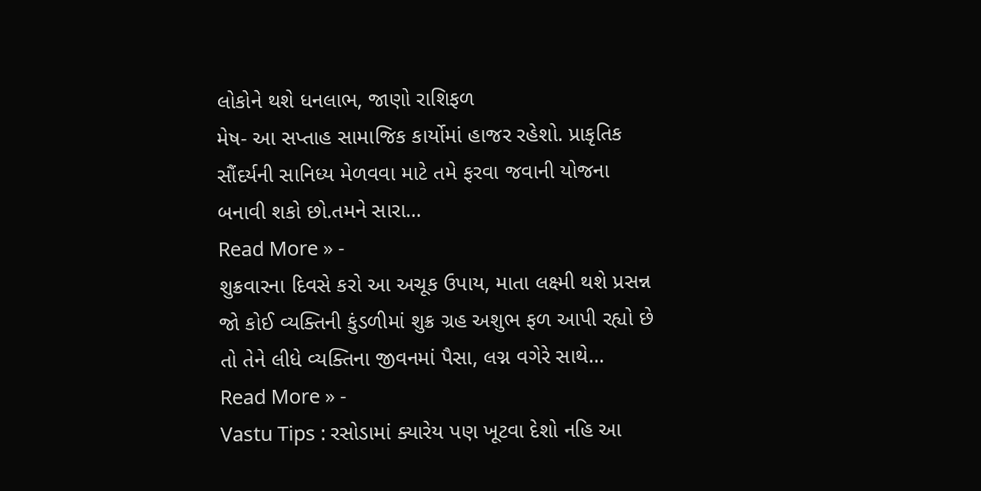લોકોને થશે ધનલાભ, જાણો રાશિફળ
મેષ- આ સપ્તાહ સામાજિક કાર્યોમાં હાજર રહેશો. પ્રાકૃતિક સૌંદર્યની સાનિધ્ય મેળવવા માટે તમે ફરવા જવાની યોજના બનાવી શકો છો.તમને સારા…
Read More » -
શુક્રવારના દિવસે કરો આ અચૂક ઉપાય, માતા લક્ષ્મી થશે પ્રસન્ન
જો કોઈ વ્યક્તિની કુંડળીમાં શુક્ર ગ્રહ અશુભ ફળ આપી રહ્યો છે તો તેને લીધે વ્યક્તિના જીવનમાં પૈસા, લગ્ન વગેરે સાથે…
Read More » -
Vastu Tips : રસોડામાં ક્યારેય પણ ખૂટવા દેશો નહિ આ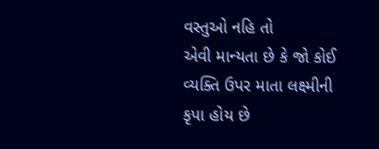વસ્તુઓ નહિ તો
એવી માન્યતા છે કે જો કોઈ વ્યક્તિ ઉપર માતા લક્ષ્મીની કૃપા હોય છે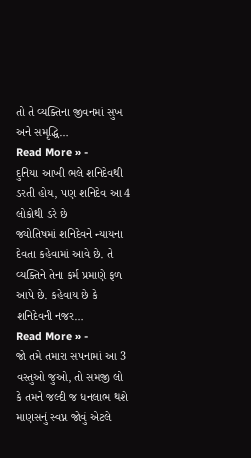તો તે વ્યક્તિના જીવનમાં સુખ અને સમૃદ્ધિ…
Read More » -
દુનિયા આખી ભલે શનિદેવથી ડરતી હોય, પણ શનિદેવ આ 4 લોકોથી ડરે છે
જ્યોતિષમાં શનિદેવને ન્યાયના દેવતા કહેવામાં આવે છે. તે વ્યક્તિને તેના કર્મ પ્રમાણે ફળ આપે છે. કહેવાય છે કે શનિદેવની નજર…
Read More » -
જો તમે તમારા સપનામાં આ 3 વસ્તુઓ જુઓ, તો સમજી લો કે તમને જલ્દી જ ધનલાભ થશે
માણસનું સ્વપ્ન જોવું એટલે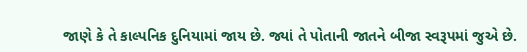જાણે કે તે કાલ્પનિક દુનિયામાં જાય છે. જ્યાં તે પોતાની જાતને બીજા સ્વરૂપમાં જુએ છે.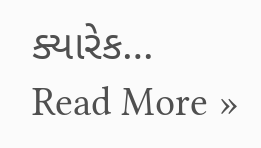ક્યારેક…
Read More »